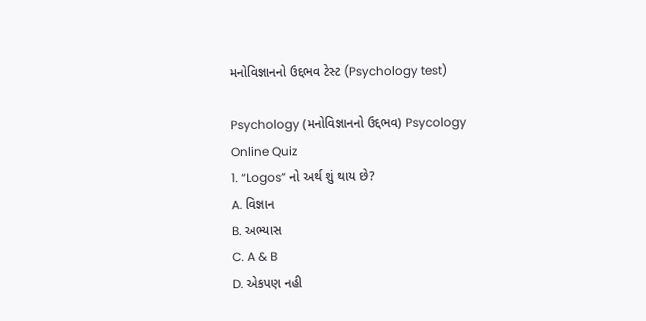મનોવિજ્ઞાનનો ઉદ્દભવ ટેસ્ટ (Psychology test)

Psychology (મનોવિજ્ઞાનનો ઉદ્દભવ) Psycology Online Quiz
1. “Logos” નો અર્થ શું થાય છે?
A. વિજ્ઞાન
B. અભ્યાસ
C. A & B
D. એકપણ નહી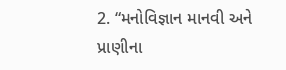2. “મનોવિજ્ઞાન માનવી અને પ્રાણીના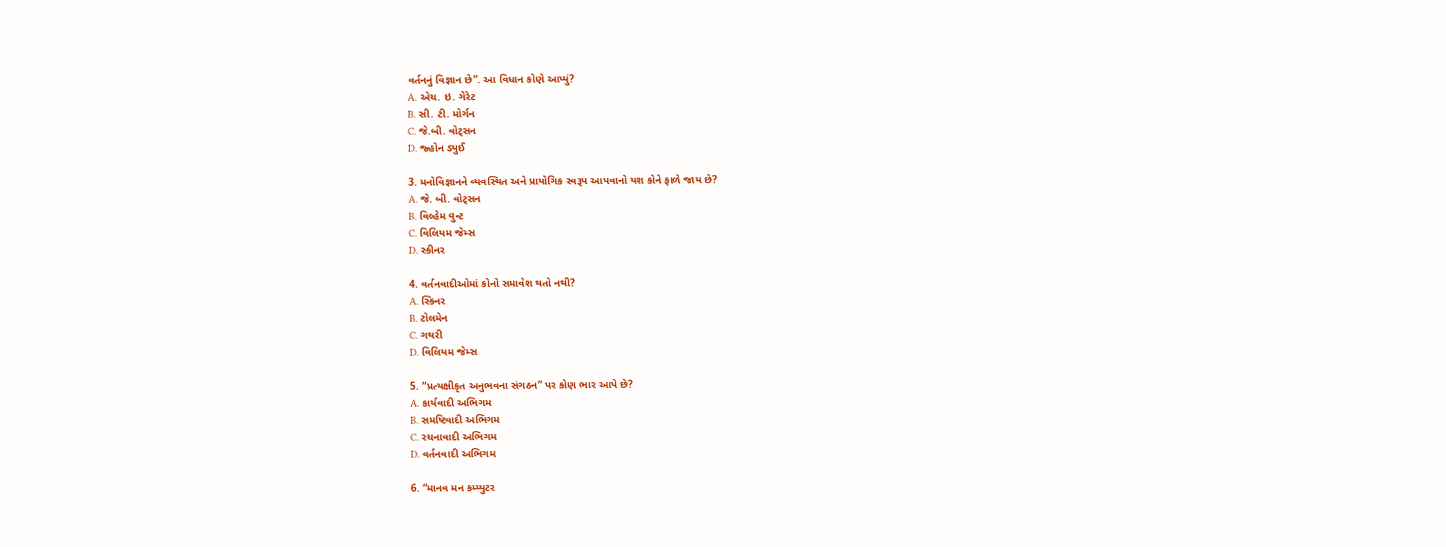વર્તનનું વિજ્ઞાન છે”. આ વિધાન કોણે આપ્યું?
A. એચ. ઇ. ગેરેટ
B. સી. ટી. મોર્ગન
C. જે.બી. વોટ્સન
D. જ્હોન ડ્યુઈ

3. મનોવિજ્ઞાનને વ્યવસ્થિત અને પ્રાયોગિક સ્વરૂપ આપવાનો યશ કોને ફાળે જાય છે?
A. જે. બી. વોટ્સન
B. વિલ્હેમ વુન્ટ
C. વિલિયમ જેમ્સ
D. સ્કીનર

4. વર્તનવાદીઓમાં કોનો સમાવેશ થતો નથી?
A. સ્કિનર
B. ટોલમેન
C. ગથરી
D. વિલિયમ જેમ્સ

5. “પ્રત્યક્ષીકૃત અનુભવના સંગઠન” પર કોણ ભાર આપે છે?
A. કાર્યવાદી અભિગમ
B. સમષ્ટિવાદી અભિગમ
C. રચનાવાદી અભિગમ
D. વર્તનવાદી અભિગમ

6. “માનવ મન કમ્પ્યુટર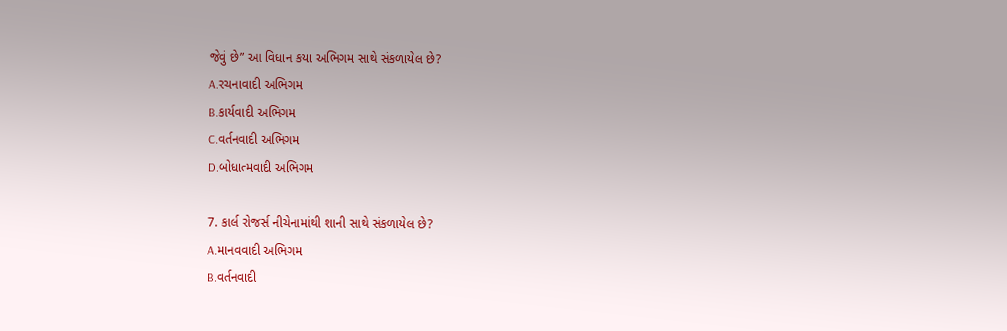જેવું છે” આ વિધાન કયા અભિગમ સાથે સંકળાયેલ છે?
A.રચનાવાદી અભિગમ
B.કાર્યવાદી અભિગમ
C.વર્તનવાદી અભિગમ
D.બોધાત્મવાદી અભિગમ

7. કાર્લ રોજર્સ નીચેનામાંથી શાની સાથે સંકળાયેલ છે?
A.માનવવાદી અભિગમ
B.વર્તનવાદી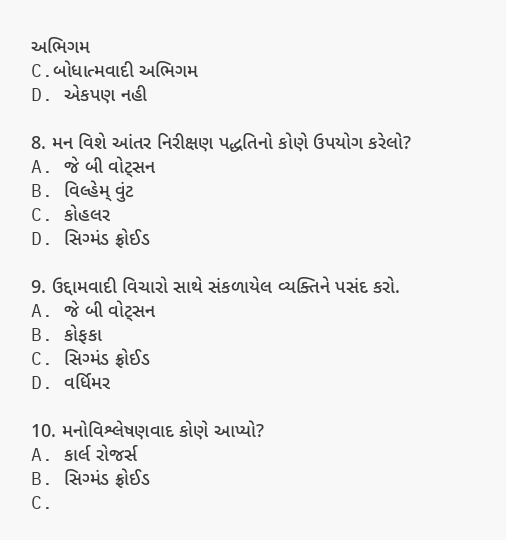અભિગમ
C.બોધાત્મવાદી અભિગમ
D. એકપણ નહી

8. મન વિશે આંતર નિરીક્ષણ પદ્ધતિનો કોણે ઉપયોગ કરેલો?
A. જે બી વોટ્સન
B. વિલ્હેમ્ વુંટ
C. કોહલર
D. સિગ્મંડ ફ્રોઈડ

9. ઉદ્દામવાદી વિચારો સાથે સંકળાયેલ વ્યક્તિને પસંદ કરો.
A. જે બી વોટ્સન
B. કોફકા
C. સિગ્મંડ ફ્રોઈડ
D. વર્ધિમર

10. મનોવિશ્લેષણવાદ કોણે આપ્યો?
A. કાર્લ રોજર્સ
B. સિગ્મંડ ફ્રોઈડ
C.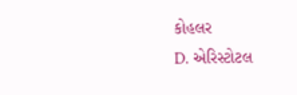કોહલર
D. એરિસ્ટોટલ